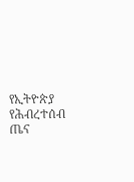የኢትዮጵያ የሕብረተሰብ ጤና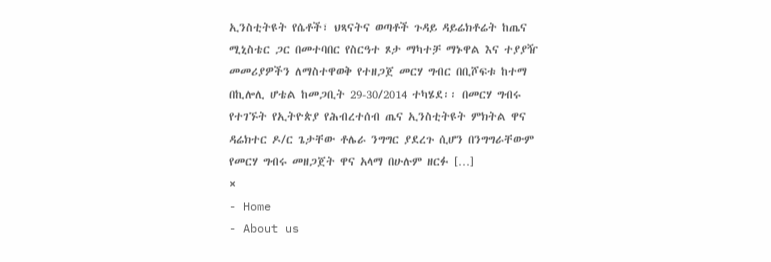ኢንስቲትዩት የሴቶች፣ ህጻናትና ወጣቶች ጉዳይ ዳይሬክቶሬት ከጤና ሚኒስቴር ጋር በመተባበር የስርዓተ ጾታ ማካተቻ ማኑዋል እና ተያያዥ መመሪያዎችን ለማስተዋወቅ የተዘጋጀ መርሃ ግብር በቢሾፍቱ ከተማ በኪሎሊ ሆቴል ከመጋቢት 29-30/2014 ተካሄደ፡፡ በመርሃ ግብሩ የተገኙት የኢትዮጵያ የሕብረተሰብ ጤና ኢንስቲትዩት ምክትል ዋና ዳሬክተር ዶ/ር ጌታቸው ቶሌራ ንግግር ያደረጉ ሲሆን በንግግራቸውም የመርሃ ግብሩ መዘጋጀት ዋና አላማ በሁሉም ዘርፉ […]
×
- Home
- About us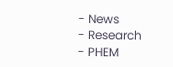- News
- Research
- PHEM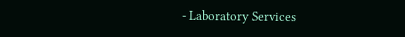- Laboratory Services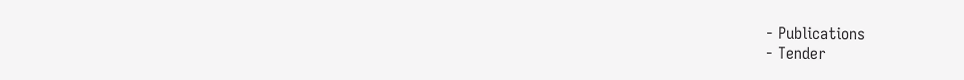- Publications
- Tender